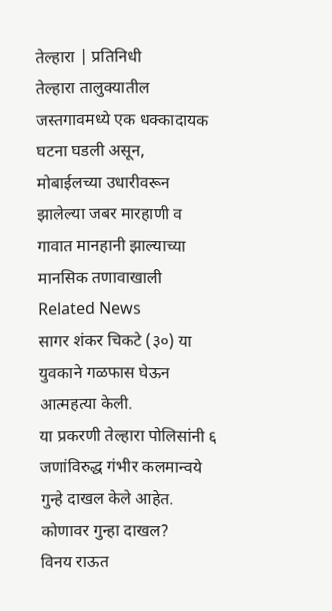तेल्हारा | प्रतिनिधी
तेल्हारा तालुक्यातील जस्तगावमध्ये एक धक्कादायक घटना घडली असून,
मोबाईलच्या उधारीवरून झालेल्या जबर मारहाणी व गावात मानहानी झाल्याच्या मानसिक तणावाखाली
Related News
सागर शंकर चिकटे (३०) या युवकाने गळफास घेऊन आत्महत्या केली.
या प्रकरणी तेल्हारा पोलिसांनी ६ जणांविरुद्ध गंभीर कलमान्वये गुन्हे दाखल केले आहेत.
कोणावर गुन्हा दाखल?
विनय राऊत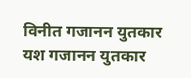विनीत गजानन युतकार
यश गजानन युतकार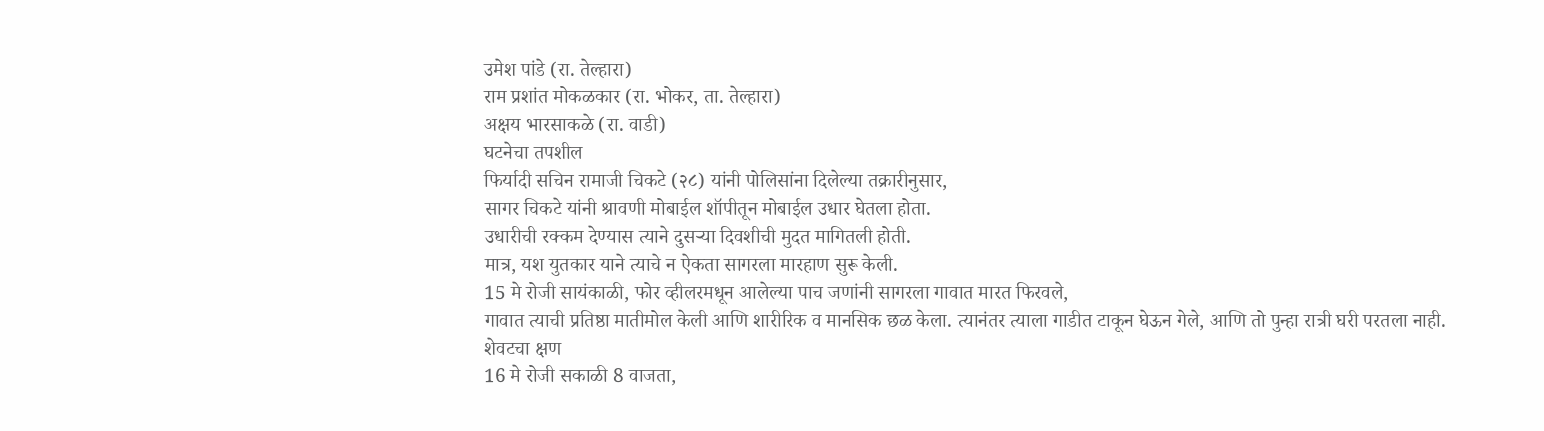उमेश पांडे (रा. तेल्हारा)
राम प्रशांत मोकळकार (रा. भोकर, ता. तेल्हारा)
अक्षय भारसाकळे (रा. वाडी)
घटनेचा तपशील
फिर्यादी सचिन रामाजी चिकटे (२८) यांनी पोलिसांना दिलेल्या तक्रारीनुसार,
सागर चिकटे यांनी श्रावणी मोबाईल शॉपीतून मोबाईल उधार घेतला होता.
उधारीची रक्कम देण्यास त्याने दुसऱ्या दिवशीची मुदत मागितली होती.
मात्र, यश युतकार याने त्याचे न ऐकता सागरला मारहाण सुरू केली.
15 मे रोजी सायंकाळी, फोर व्हीलरमधून आलेल्या पाच जणांनी सागरला गावात मारत फिरवले,
गावात त्याची प्रतिष्ठा मातीमोल केली आणि शारीरिक व मानसिक छळ केला. त्यानंतर त्याला गाडीत टाकून घेऊन गेले, आणि तो पुन्हा रात्री घरी परतला नाही.
शेवटचा क्षण
16 मे रोजी सकाळी 8 वाजता,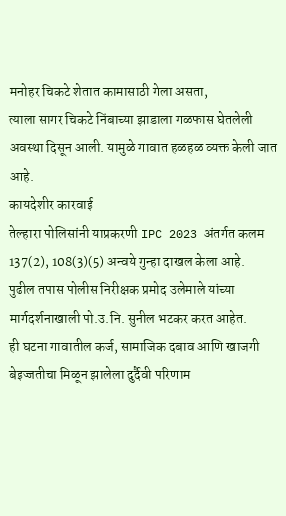मनोहर चिकटे शेतात कामासाठी गेला असता,
त्याला सागर चिकटे निंबाच्या झाडाला गळफास घेतलेली अवस्था दिसून आली. यामुळे गावात हळहळ व्यक्त केली जात आहे.
कायदेशीर कारवाई
तेल्हारा पोलिसांनी याप्रकरणी IPC 2023 अंतर्गत कलम 137(2), 108(3)(5) अन्वये गुन्हा दाखल केला आहे.
पुढील तपास पोलीस निरीक्षक प्रमोद उलेमाले यांच्या मार्गदर्शनाखाली पो.उ.नि. सुनील भटकर करत आहेत.
ही घटना गावातील कर्ज, सामाजिक दबाव आणि खाजगी बेइज्जतीचा मिळून झालेला दुर्दैवी परिणाम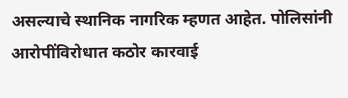असल्याचे स्थानिक नागरिक म्हणत आहेत. पोलिसांनी आरोपींविरोधात कठोर कारवाई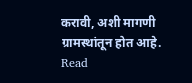करावी, अशी मागणी ग्रामस्थांतून होत आहे.
Read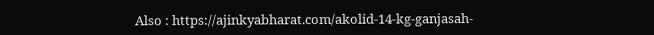Also : https://ajinkyabharat.com/akolid-14-kg-ganjasah-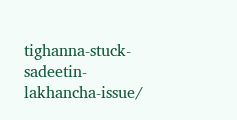tighanna-stuck-sadeetin-lakhancha-issue/